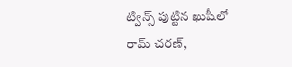ట్విన్స్ పుట్టిన ఖుషీలో రామ్ చరణ్,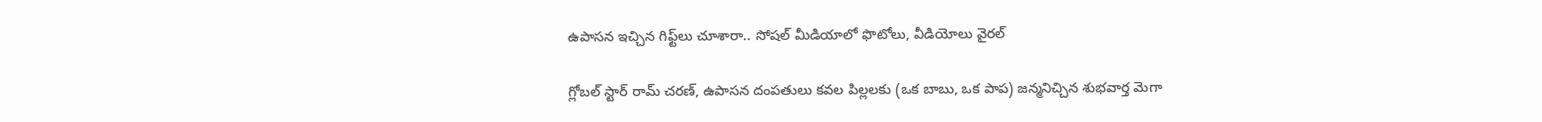ఉపాసన ఇచ్చిన గిఫ్ట్‌లు చూశారా.. సోషల్ మీడియాలో ఫొటోలు, వీడియోలు వైరల్

గ్లోబల్ స్టార్ రామ్ చరణ్, ఉపాసన దంపతులు కవల పిల్లలకు (ఒక బాబు, ఒక పాప) జన్మనిచ్చిన శుభవార్త మెగా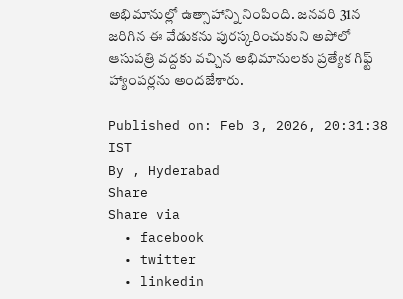అభిమానుల్లో ఉత్సాహాన్ని నింపింది. జనవరి 31న జరిగిన ఈ వేడుకను పురస్కరించుకుని అపోలో ఆసుపత్రి వద్దకు వచ్చిన అభిమానులకు ప్రత్యేక గిఫ్ట్ హ్యాంపర్లను అందజేశారు.

Published on: Feb 3, 2026, 20:31:38 IST
By , Hyderabad
Share
Share via
  • facebook
  • twitter
  • linkedin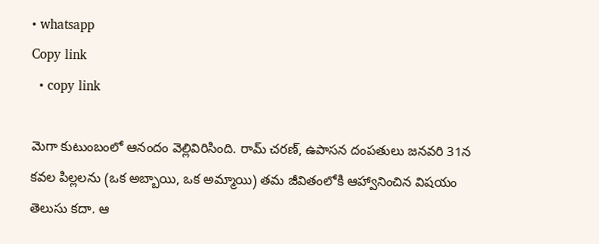• whatsapp
Copy link
  • copy link

మెగా కుటుంబంలో ఆనందం వెల్లివిరిసింది. రామ్ చరణ్, ఉపాసన దంపతులు జనవరి 31న కవల పిల్లలను (ఒక అబ్బాయి, ఒక అమ్మాయి) తమ జీవితంలోకి ఆహ్వానించిన విషయం తెలుసు కదా. ఆ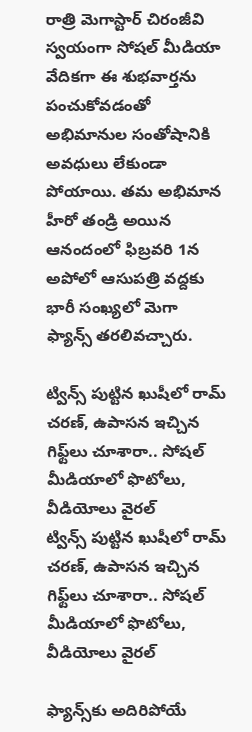రాత్రి మెగాస్టార్ చిరంజీవి స్వయంగా సోషల్ మీడియా వేదికగా ఈ శుభవార్తను పంచుకోవడంతో అభిమానుల సంతోషానికి అవధులు లేకుండా పోయాయి. తమ అభిమాన హీరో తండ్రి అయిన ఆనందంలో ఫిబ్రవరి 1న అపోలో ఆసుపత్రి వద్దకు భారీ సంఖ్యలో మెగా ఫ్యాన్స్ తరలివచ్చారు.

ట్విన్స్ పుట్టిన ఖుషీలో రామ్ చరణ్, ఉపాసన ఇచ్చిన గిఫ్ట్‌లు చూశారా.. సోషల్ మీడియాలో ఫొటోలు, వీడియోలు వైరల్
ట్విన్స్ పుట్టిన ఖుషీలో రామ్ చరణ్, ఉపాసన ఇచ్చిన గిఫ్ట్‌లు చూశారా.. సోషల్ మీడియాలో ఫొటోలు, వీడియోలు వైరల్

ఫ్యాన్స్‌కు అదిరిపోయే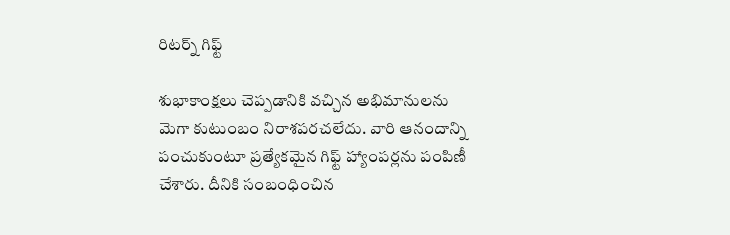రిటర్న్ గిఫ్ట్

శుభాకాంక్షలు చెప్పడానికి వచ్చిన అభిమానులను మెగా కుటుంబం నిరాశపరచలేదు. వారి ఆనందాన్ని పంచుకుంటూ ప్రత్యేకమైన గిఫ్ట్ హ్యాంపర్లను పంపిణీ చేశారు. దీనికి సంబంధించిన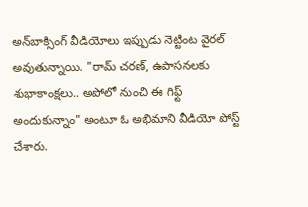అన్‌బాక్సింగ్ వీడియోలు ఇప్పుడు నెట్టింట వైరల్ అవుతున్నాయి. "రామ్ చరణ్, ఉపాసనలకు శుభాకాంక్షలు.. అపోలో నుంచి ఈ గిఫ్ట్ అందుకున్నాం" అంటూ ఓ అభిమాని వీడియో పోస్ట్ చేశారు.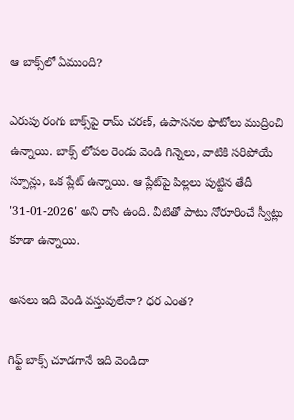ఆ బాక్స్‌లో ఏముంది?

ఎరుపు రంగు బాక్స్‌పై రామ్ చరణ్, ఉపాసనల ఫొటోలు ముద్రించి ఉన్నాయి. బాక్స్ లోపల రెండు వెండి గిన్నెలు, వాటికి సరిపోయే స్పూన్లు, ఒక ప్లేట్ ఉన్నాయి. ఆ ప్లేట్‌పై పిల్లలు పుట్టిన తేదీ '31-01-2026' అని రాసి ఉంది. వీటితో పాటు నోరూరించే స్వీట్లు కూడా ఉన్నాయి.

అసలు ఇది వెండి వస్తువులేనా? ధర ఎంత?

గిఫ్ట్ బాక్స్ చూడగానే ఇది వెండిదా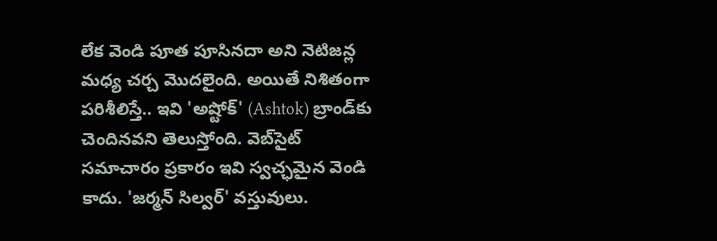లేక వెండి పూత పూసినదా అని నెటిజన్ల మధ్య చర్చ మొదలైంది. అయితే నిశితంగా పరిశీలిస్తే.. ఇవి 'అష్టోక్' (Ashtok) బ్రాండ్‌కు చెందినవని తెలుస్తోంది. వెబ్‌సైట్ సమాచారం ప్రకారం ఇవి స్వచ్ఛమైన వెండి కాదు. 'జర్మన్ సిల్వర్' వస్తువులు.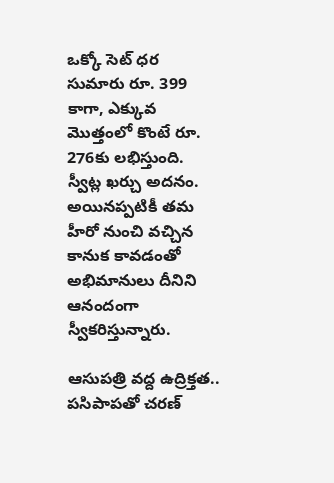ఒక్కో సెట్ ధర సుమారు రూ. 399 కాగా, ఎక్కువ మొత్తంలో కొంటే రూ. 276కు లభిస్తుంది. స్వీట్ల ఖర్చు అదనం. అయినప్పటికీ తమ హీరో నుంచి వచ్చిన కానుక కావడంతో అభిమానులు దీనిని ఆనందంగా స్వీకరిస్తున్నారు.

ఆసుపత్రి వద్ద ఉద్రిక్తత.. పసిపాపతో చరణ్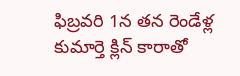ఫిబ్రవరి 1న తన రెండేళ్ల కుమార్తె క్లిన్ కారాతో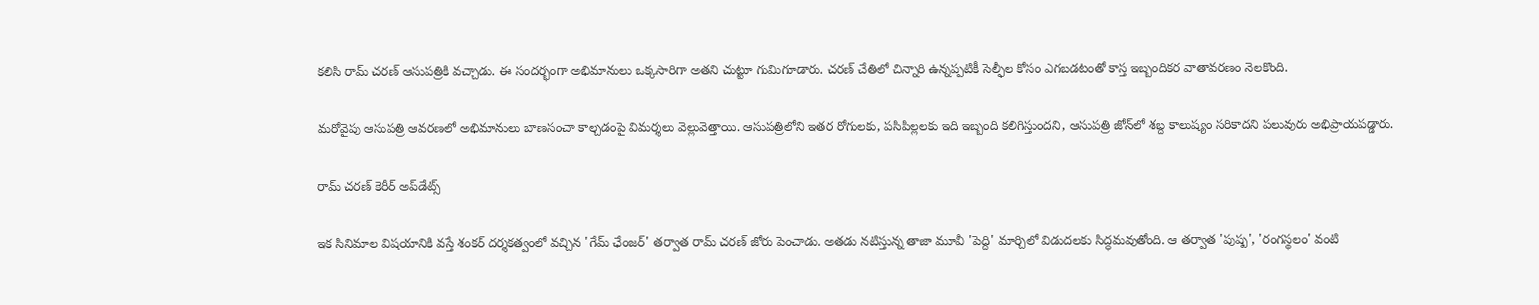కలిసి రామ్ చరణ్ ఆసుపత్రికి వచ్చాడు. ఈ సందర్భంగా అభిమానులు ఒక్కసారిగా అతని చుట్టూ గుమిగూడారు. చరణ్ చేతిలో చిన్నారి ఉన్నప్పటికీ సెల్ఫీల కోసం ఎగబడటంతో కాస్త ఇబ్బందికర వాతావరణం నెలకొంది.

మరోవైపు ఆసుపత్రి ఆవరణలో అభిమానులు బాణసంచా కాల్చడంపై విమర్శలు వెల్లువెత్తాయి. ఆసుపత్రిలోని ఇతర రోగులకు, పసిపిల్లలకు ఇది ఇబ్బంది కలిగిస్తుందని, ఆసుపత్రి జోన్‌లో శబ్ద కాలుష్యం సరికాదని పలువురు అభిప్రాయపడ్డారు.

రామ్ చరణ్ కెరీర్ అప్‌డేట్స్

ఇక సినిమాల విషయానికి వస్తే శంకర్ దర్శకత్వంలో వచ్చిన 'గేమ్ ఛేంజర్' తర్వాత రామ్ చరణ్ జోరు పెంచాడు. అతడు నటిస్తున్న తాజా మూవీ 'పెద్ది' మార్చిలో విడుదలకు సిద్ధమవుతోంది. ఆ తర్వాత 'పుష్ప', 'రంగస్థలం' వంటి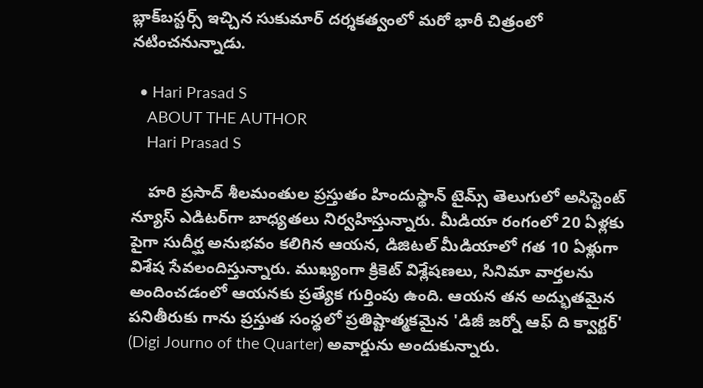బ్లాక్‌బస్టర్స్ ఇచ్చిన సుకుమార్ దర్శకత్వంలో మరో భారీ చిత్రంలో నటించనున్నాడు.

  • Hari Prasad S
    ABOUT THE AUTHOR
    Hari Prasad S

    హరి ప్రసాద్ శీలమంతుల ప్రస్తుతం హిందుస్థాన్ టైమ్స్ తెలుగులో అసిస్టెంట్ న్యూస్ ఎడిటర్‌గా బాధ్యతలు నిర్వహిస్తున్నారు. మీడియా రంగంలో 20 ఏళ్లకు పైగా సుదీర్ఘ అనుభవం కలిగిన ఆయన, డిజిటల్ మీడియాలో గత 10 ఏళ్లుగా విశేష సేవలందిస్తున్నారు. ముఖ్యంగా క్రికెట్ విశ్లేషణలు, సినిమా వార్తలను అందించడంలో ఆయనకు ప్రత్యేక గుర్తింపు ఉంది. ఆయన తన అద్భుతమైన పనితీరుకు గాను ప్రస్తుత సంస్థలో ప్రతిష్టాత్మకమైన 'డిజీ జర్నో ఆఫ్ ది క్వార్టర్' (Digi Journo of the Quarter) అవార్డును అందుకున్నారు.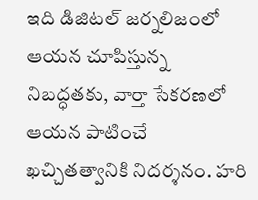ఇది డిజిటల్ జర్నలిజంలో ఆయన చూపిస్తున్న నిబద్ధతకు, వార్తా సేకరణలో ఆయన పాటించే ఖచ్చితత్వానికి నిదర్శనం. హరి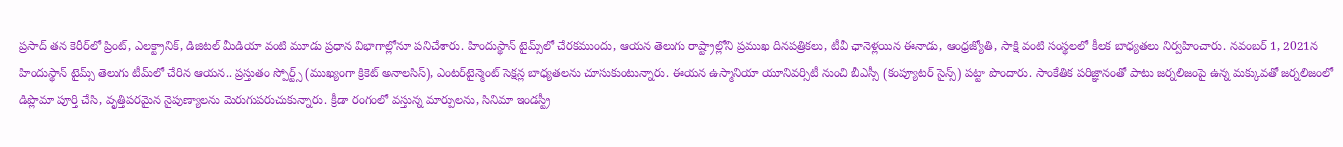ప్రసాద్ తన కెరీర్‌లో ప్రింట్, ఎలక్ట్రానిక్, డిజిటల్ మీడియా వంటి మూడు ప్రధాన విభాగాల్లోనూ పనిచేశారు. హిందుస్థాన్ టైమ్స్‌లో చేరకముందు, ఆయన తెలుగు రాష్ట్రాల్లోని ప్రముఖ దినపత్రికలు, టీవీ ఛానెళ్లయిన ఈనాడు, ఆంధ్రజ్యోతి, సాక్షి వంటి సంస్థలలో కీలక బాధ్యతలు నిర్వహించారు. నవంబర్ 1, 2021న హిందుస్థాన్ టైమ్స్ తెలుగు టీమ్‌లో చేరిన ఆయన.. ప్రస్తుతం స్పోర్ట్స్ (ముఖ్యంగా క్రికెట్ అనాలసిస్), ఎంటర్‌టైన్మెంట్ సెక్షన్ల బాధ్యతలను చూసుకుంటున్నారు. ఈయన ఉస్మానియా యూనివర్సిటీ నుంచి బీఎస్సీ (కంప్యూటర్ సైన్స్) పట్టా పొందారు. సాంకేతిక పరిజ్ఞానంతో పాటు జర్నలిజంపై ఉన్న మక్కువతో జర్నలిజంలో డిప్లొమా పూర్తి చేసి, వృత్తిపరమైన నైపుణ్యాలను మెరుగుపరుచుకున్నారు. క్రీడా రంగంలో వస్తున్న మార్పులను, సినిమా ఇండస్ట్రీ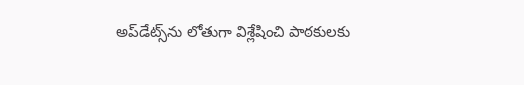అప్‌డేట్స్‌ను లోతుగా విశ్లేషించి పాఠకులకు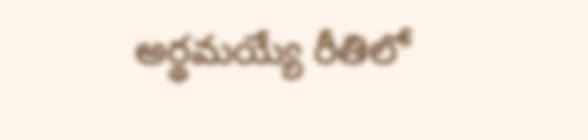అర్థమయ్యే రీతిలో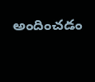అందించడం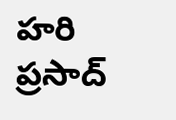హరి ప్రసాద్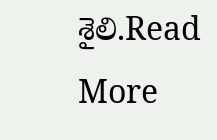శైలి.Read More